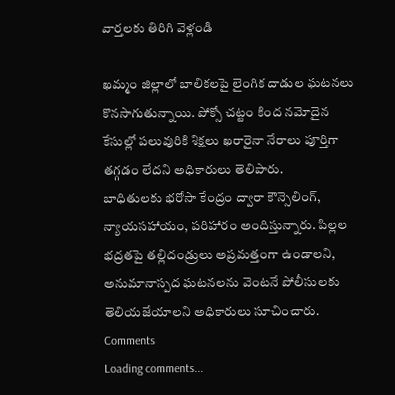వార్తలకు తిరిగి వెళ్లండి

ఖమ్మం జిల్లాలో బాలికలపై లైంగిక దాడుల ఘటనలు కొనసాగుతున్నాయి. పోక్సో చట్టం కింద నమోదైన కేసుల్లో పలువురికి శిక్షలు ఖరారైనా నేరాలు పూర్తిగా తగ్గడం లేదని అధికారులు తెలిపారు.
బాధితులకు భరోసా కేంద్రం ద్వారా కౌన్సెలింగ్, న్యాయసహాయం, పరిహారం అందిస్తున్నారు. పిల్లల భద్రతపై తల్లిదండ్రులు అప్రమత్తంగా ఉండాలని, అనుమానాస్పద ఘటనలను వెంటనే పోలీసులకు తెలియజేయాలని అధికారులు సూచించారు.
Comments
Loading comments...